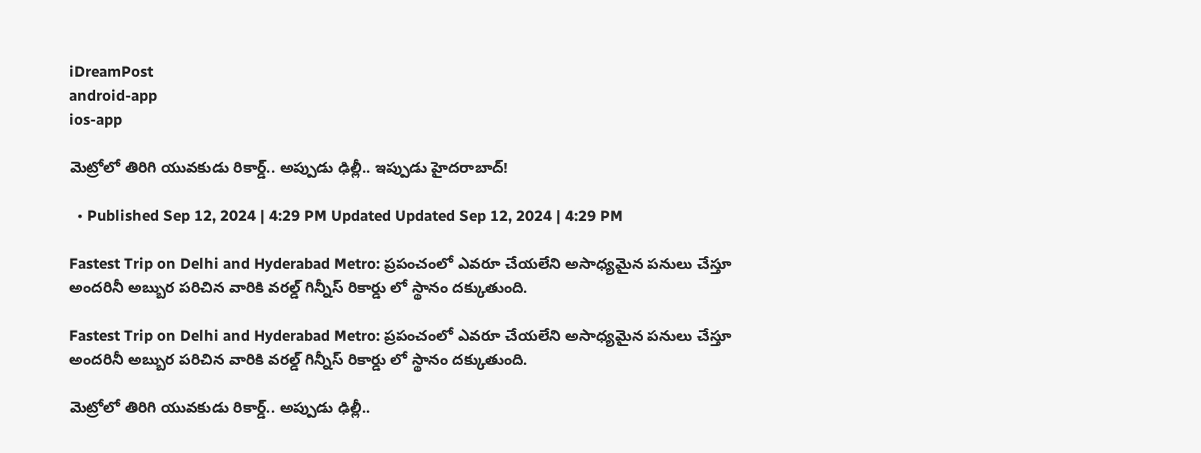iDreamPost
android-app
ios-app

మెట్రోలో తిరిగి యువకుడు రికార్డ్.. అప్పుడు ఢిల్లీ.. ఇప్పుడు హైదరాబాద్!

  • Published Sep 12, 2024 | 4:29 PM Updated Updated Sep 12, 2024 | 4:29 PM

Fastest Trip on Delhi and Hyderabad Metro: ప్రపంచంలో ఎవరూ చేయలేని అసాధ్యమైన పనులు చేస్తూ అందరినీ అబ్బుర పరిచిన వారికి వరల్డ్ గిన్నీస్ రికార్డు లో స్థానం దక్కుతుంది.

Fastest Trip on Delhi and Hyderabad Metro: ప్రపంచంలో ఎవరూ చేయలేని అసాధ్యమైన పనులు చేస్తూ అందరినీ అబ్బుర పరిచిన వారికి వరల్డ్ గిన్నీస్ రికార్డు లో స్థానం దక్కుతుంది.

మెట్రోలో తిరిగి యువకుడు రికార్డ్.. అప్పుడు ఢిల్లీ..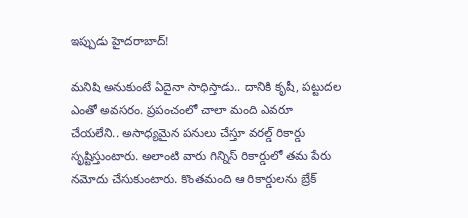ఇప్పుడు హైదరాబాద్!

మనిషి అనుకుంటే ఏదైనా సాధిస్తాడు.. దానికి కృషీ, పట్టుదల ఎంతో అవసరం. ప్రపంచంలో చాలా మంది ఎవరూ చేయలేని.. అసాధ్యమైన పనులు చేస్తూ వరల్డ్ రికార్డు సృష్టిస్తుంటారు. అలాంటి వారు గిన్నిస్ రికార్డులో తమ పేరు నమోదు చేసుకుంటారు. కొంతమంది ఆ రికార్డులను బ్రేక్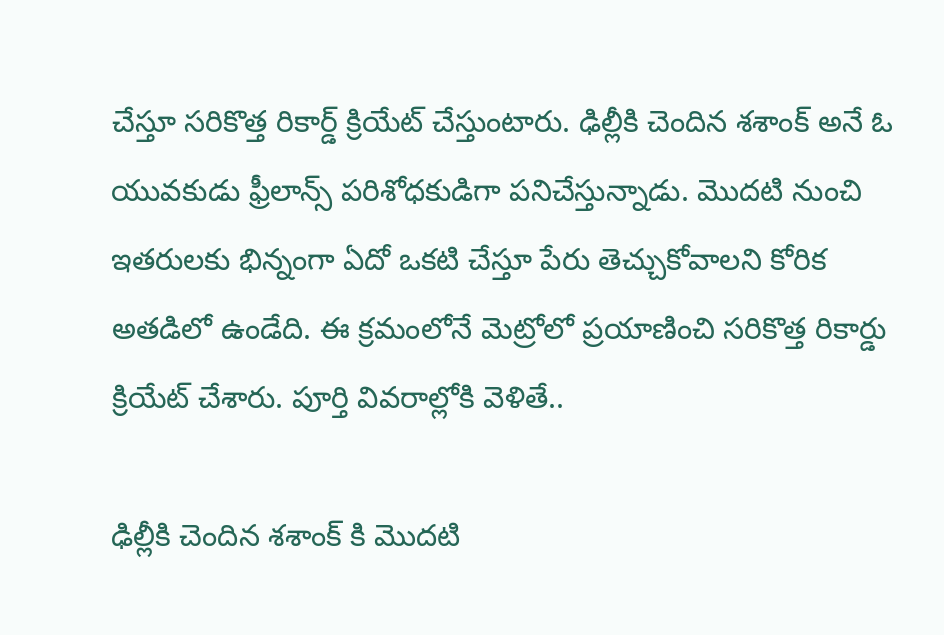చేస్తూ సరికొత్త రికార్డ్ క్రియేట్ చేస్తుంటారు. ఢిల్లీకి చెందిన శశాంక్ అనే ఓ యువకుడు ఫ్రీలాన్స్ పరిశోధకుడిగా పనిచేస్తున్నాడు. మొదటి నుంచి ఇతరులకు భిన్నంగా ఏదో ఒకటి చేస్తూ పేరు తెచ్చుకోవాలని కోరిక అతడిలో ఉండేది. ఈ క్రమంలోనే మెట్రోలో ప్రయాణించి సరికొత్త రికార్డు క్రియేట్ చేశారు. పూర్తి వివరాల్లోకి వెళితే..

ఢిల్లీకి చెందిన శశాంక్ కి మొదటి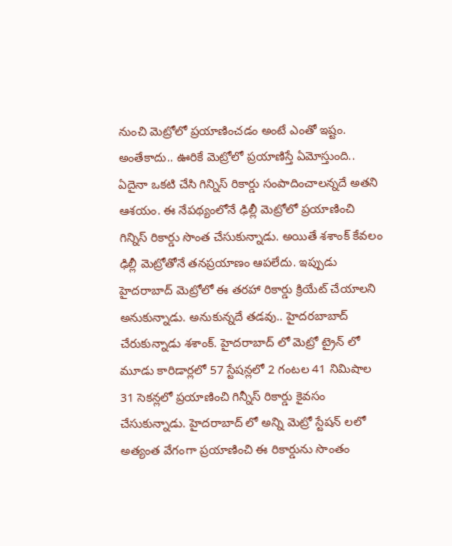నుంచి మెట్రోలో ప్రయాణించడం అంటే ఎంతో ఇష్టం. అంతేకాదు.. ఊరికే మెట్రోలో ప్రయాణిస్తే ఏమోస్తుంది.. ఏదైనా ఒకటి చేసి గిన్నిస్ రికార్డు సంపాదించాలన్నదే అతని ఆశయం. ఈ నేపథ్యంలోనే ఢిల్లీ మెట్రోలో ప్రయాణించి గిన్నిస్ రికార్డు సొంత చేసుకున్నాడు. అయితే శశాంక్ కేవలం ఢిల్లీ మెట్రోతోనే తనప్రయాణం ఆపలేదు. ఇప్పుడు హైదరాబాద్ మెట్రోలో ఈ తరహా రికార్డు క్రియేట్ చేయాలని అనుకున్నాడు. అనుకున్నదే తడవు.. హైదరబాబాద్ చేరుకున్నాడు శశాంక్. హైదరాబాద్ లో మెట్రో ట్రైన్ లో మూడు కారిడార్లలో 57 స్టేషన్లలో 2 గంటల 41 నిమిషాల 31 సెకన్లలో ప్రయాణించి గిన్నీస్ రికార్డు కైవసం చేసుకున్నాడు. హైదరాబాద్ లో అన్ని మెట్రో స్టేషన్ లలో అత్యంత వేగంగా ప్రయాణించి ఈ రికార్డును సొంతం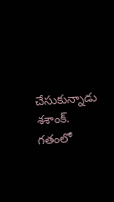చేసుకున్నాడు శశాంక్. గతంలో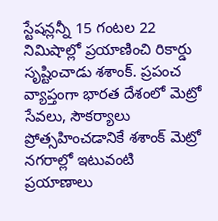స్టేషన్లన్నీ 15 గంటల 22 నిమిషాల్లో ప్రయాణించి రికార్డు సృష్టించాడు శశాంక్. ప్రపంచ వ్యాప్తంగా భారత దేశంలో మెట్రో సేవలు, సౌకర్యాలు ప్రోత్సహించడానికే శశాంక్ మెట్రో నగరాల్లో ఇటువంటి ప్రయాణాలు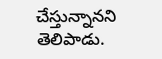చేస్తున్నానని తెలిపాడు.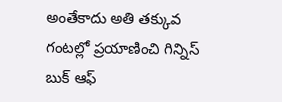అంతేకాదు అతి తక్కువ గంటల్లో ప్రయాణించి గిన్నిస్ బుక్ ఆఫ్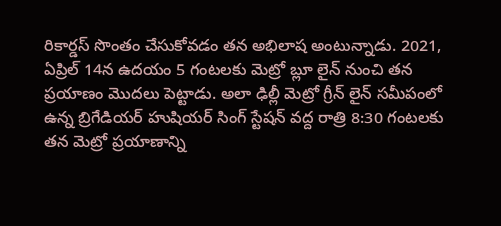రికార్డస్ సొంతం చేసుకోవడం తన అభిలాష అంటున్నాడు. 2021, ఏప్రిల్ 14న ఉదయం 5 గంటలకు మెట్రో బ్లూ లైన్ నుంచి తన ప్రయాణం మొదలు పెట్టాడు. అలా ఢిల్లీ మెట్రో గ్రీన్ లైన్ సమీపంలో ఉన్న బ్రిగేడియర్ హుషియర్ సింగ్ స్టేషన్ వద్ద రాత్రి 8:30 గంటలకు తన మెట్రో ప్రయాణాన్ని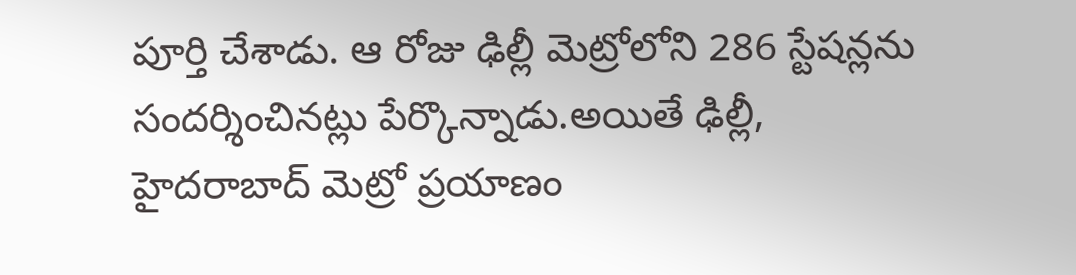పూర్తి చేశాడు. ఆ రోజు ఢిల్లీ మెట్రోలోని 286 స్టేషన్లను సందర్శించినట్లు పేర్కొన్నాడు.అయితే ఢిల్లీ, హైదరాబాద్ మెట్రో ప్రయాణం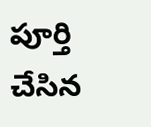పూర్తి చేసిన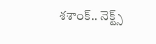శశాంక్.. నెక్ట్స్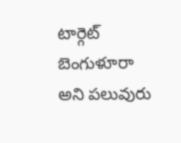టార్గెట్ బెంగుళూరా అని పలువురు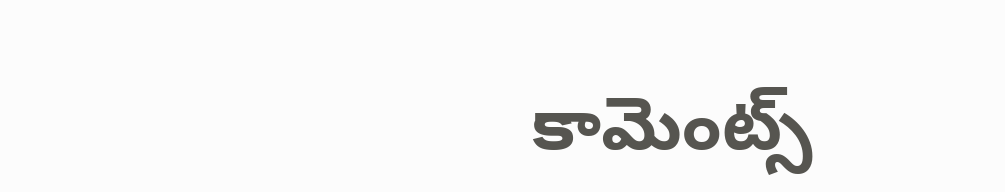కామెంట్స్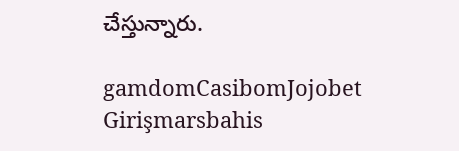చేస్తున్నారు.

gamdomCasibomJojobet Girişmarsbahis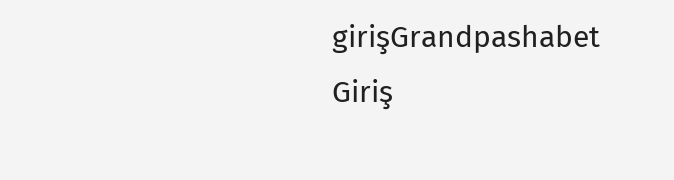girişGrandpashabet Giriş